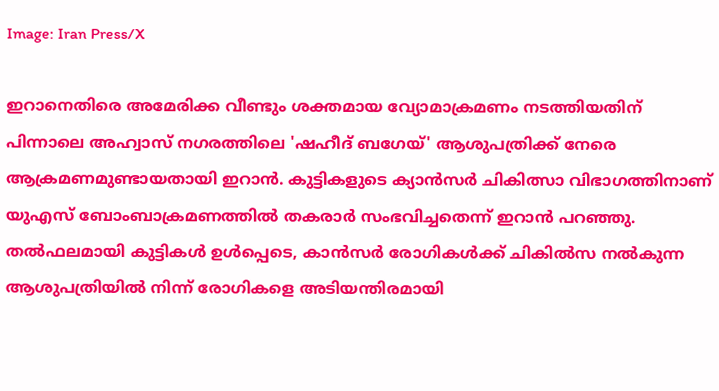Image: Iran Press/X

ഇറാനെതിരെ അമേരിക്ക വീണ്ടും ശക്തമായ വ്യോമാക്രമണം നടത്തിയതിന് പിന്നാലെ അഹ്വാസ് നഗരത്തിലെ 'ഷഹീദ് ബഗേയ്' ആശുപത്രിക്ക് നേരെ ആക്രമണമുണ്ടായതായി ഇറാന്‍. കുട്ടികളുടെ ക്യാൻസർ ചികിത്സാ വിഭാഗത്തിനാണ് യുഎസ് ബോംബാക്രമണത്തിൽ തകരാർ സംഭവിച്ചതെന്ന് ഇറാന്‍ പറഞ്ഞു. തല്‍ഫലമായി കുട്ടികൾ ഉൾപ്പെടെ, കാൻസർ രോഗികൾക്ക് ചികില്‍സ നൽകുന്ന ആശുപത്രിയിൽ നിന്ന് രോഗികളെ അടിയന്തിരമായി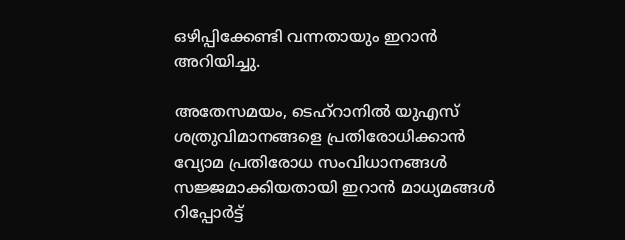ഒഴിപ്പിക്കേണ്ടി വന്നതായും ഇറാന്‍ അറിയിച്ചു.

അതേസമയം, ടെഹ്‌റാനിൽ യുഎസ് ശത്രുവിമാനങ്ങളെ പ്രതിരോധിക്കാൻ വ്യോമ പ്രതിരോധ സംവിധാനങ്ങൾ സജ്ജമാക്കിയതായി ഇറാന്‍ മാധ്യമങ്ങൾ റിപ്പോർട്ട്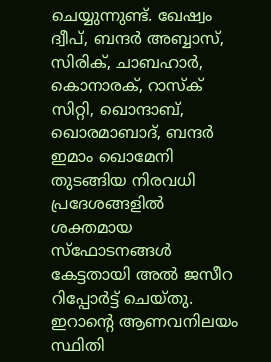ചെയ്യുന്നുണ്ട്. ഖേഷ്വം ദ്വീപ്, ബന്ദർ അബ്ബാസ്, സിരിക്, ചാബഹാർ, കൊനാരക്, റാസ്ക് സിറ്റി, ഖൊന്ദാബ്, ഖൊരമാബാദ്, ബന്ദർ ഇമാം ഖൊമേനി തുടങ്ങിയ നിരവധി പ്രദേശങ്ങളിൽ ശക്തമായ സ്ഫോടനങ്ങൾ കേട്ടതായി അൽ ജസീറ റിപ്പോർട്ട് ചെയ്തു. ഇറാന്റെ ആണവനിലയം സ്ഥിതി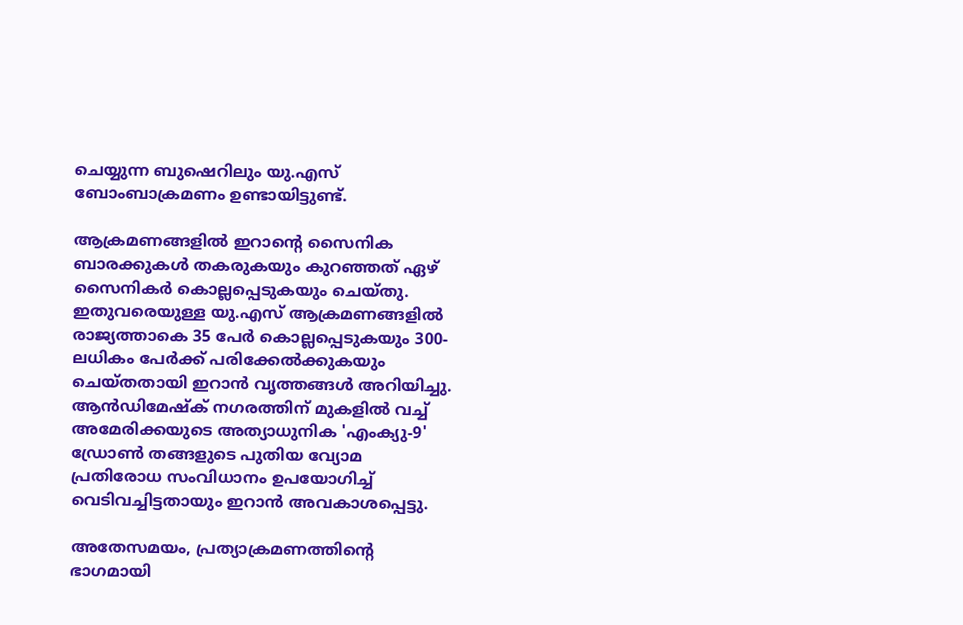ചെയ്യുന്ന ബുഷെറിലും യു.എസ് ബോംബാക്രമണം ഉണ്ടായിട്ടുണ്ട്.

ആക്രമണങ്ങളിൽ ഇറാന്റെ സൈനിക ബാരക്കുകൾ തകരുകയും കുറഞ്ഞത് ഏഴ് സൈനികർ കൊല്ലപ്പെടുകയും ചെയ്തു. ഇതുവരെയുള്ള യു.എസ് ആക്രമണങ്ങളിൽ രാജ്യത്താകെ 35 പേർ കൊല്ലപ്പെടുകയും 300-ലധികം പേർക്ക് പരിക്കേൽക്കുകയും ചെയ്തതായി ഇറാൻ വൃത്തങ്ങൾ അറിയിച്ചു. ആൻഡിമേഷ്ക് നഗരത്തിന് മുകളിൽ വച്ച് അമേരിക്കയുടെ അത്യാധുനിക 'എംക്യു-9' ഡ്രോൺ തങ്ങളുടെ പുതിയ വ്യോമ പ്രതിരോധ സംവിധാനം ഉപയോഗിച്ച് വെടിവച്ചിട്ടതായും ഇറാൻ അവകാശപ്പെട്ടു.

അതേസമയം, പ്രത്യാക്രമണത്തിന്‍റെ ഭാഗമായി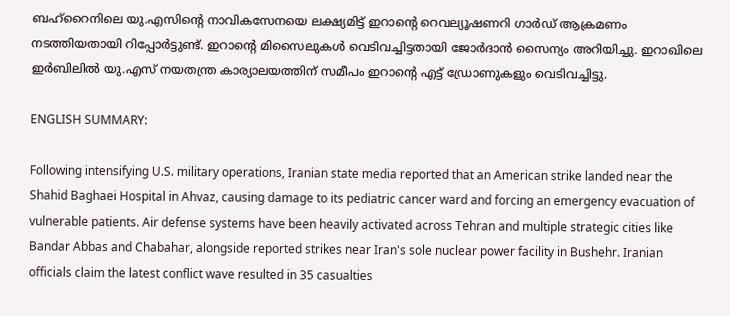ബഹ്‌റൈനിലെ യു.എസിന്റെ നാവികസേനയെ ലക്ഷ്യമിട്ട് ഇറാന്റെ റെവല്യൂഷണറി ഗാർഡ് ആക്രമണം നടത്തിയതായി റിപ്പോര്‍ട്ടുണ്ട്. ഇറാന്‍റെ മിസൈലുകൾ വെടിവച്ചിട്ടതായി ജോർദാൻ സൈന്യം അറിയിച്ചു. ഇറാഖിലെ ഇർബിലിൽ യു.എസ് നയതന്ത്ര കാര്യാലയത്തിന് സമീപം ഇറാന്‍റെ എട്ട് ഡ്രോണുകളും വെടിവച്ചിട്ടു.

ENGLISH SUMMARY:

Following intensifying U.S. military operations, Iranian state media reported that an American strike landed near the Shahid Baghaei Hospital in Ahvaz, causing damage to its pediatric cancer ward and forcing an emergency evacuation of vulnerable patients. Air defense systems have been heavily activated across Tehran and multiple strategic cities like Bandar Abbas and Chabahar, alongside reported strikes near Iran's sole nuclear power facility in Bushehr. Iranian officials claim the latest conflict wave resulted in 35 casualties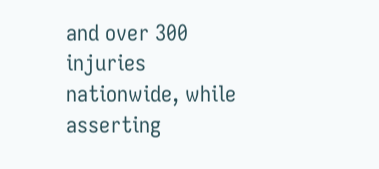and over 300 injuries nationwide, while asserting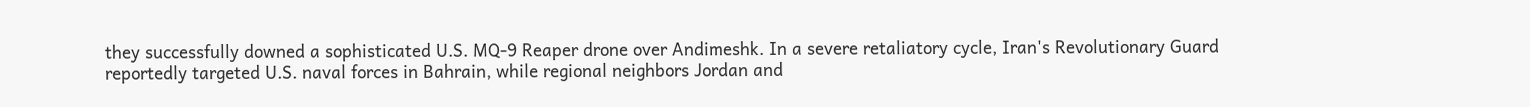they successfully downed a sophisticated U.S. MQ-9 Reaper drone over Andimeshk. In a severe retaliatory cycle, Iran's Revolutionary Guard reportedly targeted U.S. naval forces in Bahrain, while regional neighbors Jordan and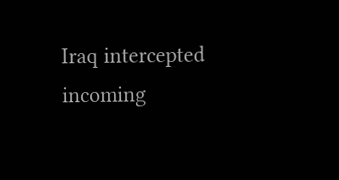Iraq intercepted incoming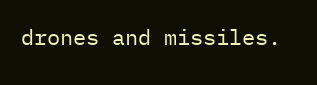drones and missiles.